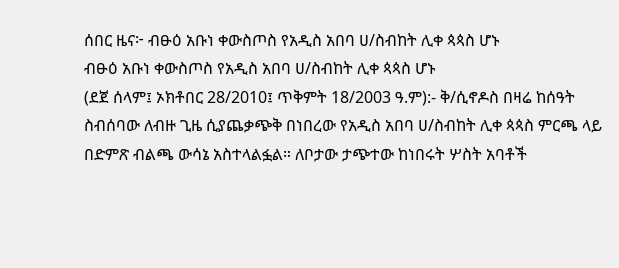ሰበር ዜና፦ ብፁዕ አቡነ ቀውስጦስ የአዲስ አበባ ሀ/ስብከት ሊቀ ጳጳስ ሆኑ
ብፁዕ አቡነ ቀውስጦስ የአዲስ አበባ ሀ/ስብከት ሊቀ ጳጳስ ሆኑ
(ደጀ ሰላም፤ ኦክቶበር 28/2010፤ ጥቅምት 18/2003 ዓ.ም):- ቅ/ሲኖዶስ በዛሬ ከሰዓት ስብሰባው ለብዙ ጊዜ ሲያጨቃጭቅ በነበረው የአዲስ አበባ ሀ/ስብከት ሊቀ ጳጳስ ምርጫ ላይ በድምጽ ብልጫ ውሳኔ አስተላልፏል። ለቦታው ታጭተው ከነበሩት ሦስት አባቶች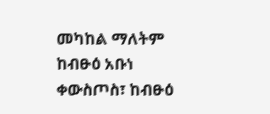መካከል ማለትም ከብፁዕ አቡነ ቀውስጦስ፣ ከብፁዕ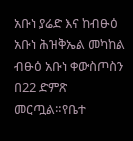አቡነ ያሬድ እና ከብፁዕ አቡነ ሕዝቅኤል መካከል ብፁዕ አቡነ ቀውስጦስን በ22 ድምጽ መርጧል።የቤተ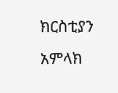ክርስቲያን አምላክ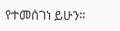የተመሰገነ ይሁን።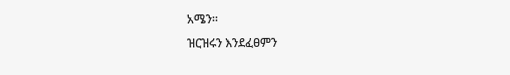አሜን።
ዝርዝሩን እንደፈፀምን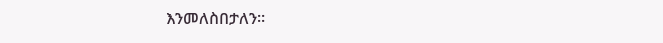እንመለስበታለን።